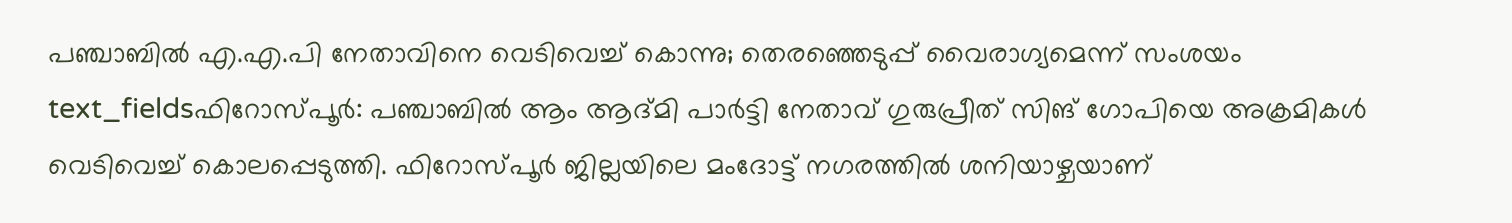പഞ്ചാബിൽ എ.എ.പി നേതാവിനെ വെടിവെച്ച് കൊന്നു; തെരഞ്ഞെടുപ്പ് വൈരാഗ്യമെന്ന് സംശയം
text_fieldsഫിറോസ്പൂർ: പഞ്ചാബിൽ ആം ആദ്മി പാർട്ടി നേതാവ് ഗുരുപ്രീത് സിങ് ഗോപിയെ അക്രമികൾ വെടിവെച്ച് കൊലപ്പെടുത്തി. ഫിറോസ്പൂർ ജില്ലയിലെ മംദോട്ട് നഗരത്തിൽ ശനിയാഴ്ചയാണ്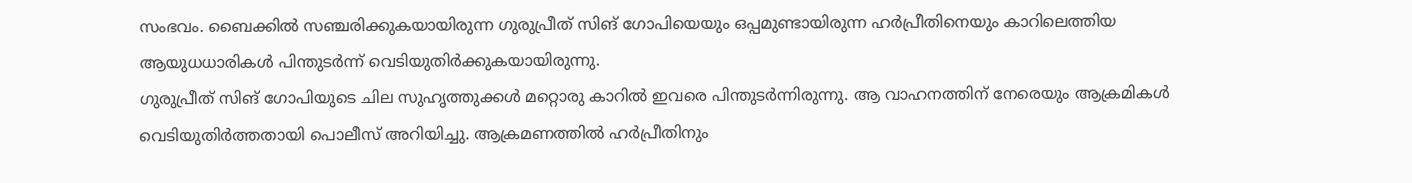സംഭവം. ബൈക്കിൽ സഞ്ചരിക്കുകയായിരുന്ന ഗുരുപ്രീത് സിങ് ഗോപിയെയും ഒപ്പമുണ്ടായിരുന്ന ഹർപ്രീതിനെയും കാറിലെത്തിയ ആയുധധാരികൾ പിന്തുടർന്ന് വെടിയുതിർക്കുകയായിരുന്നു.
ഗുരുപ്രീത് സിങ് ഗോപിയുടെ ചില സുഹൃത്തുക്കൾ മറ്റൊരു കാറിൽ ഇവരെ പിന്തുടർന്നിരുന്നു. ആ വാഹനത്തിന് നേരെയും ആക്രമികൾ വെടിയുതിർത്തതായി പൊലീസ് അറിയിച്ചു. ആക്രമണത്തിൽ ഹർപ്രീതിനും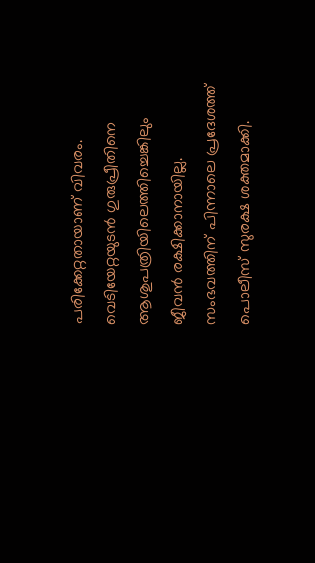പരിക്കേറ്റതായാണ് വിവരം. വെടിയേറ്റയുടൻ ഗുരുപ്രീതിനെ ആശുപത്രിയിലെത്തിച്ചെങ്കിലും ജീവൻ രക്ഷിക്കാനായില്ല. സംഭവത്തിന് പിന്നാലെ പ്രദേശത്ത് പൊലീസ് സുരക്ഷ ശക്തമാക്കി.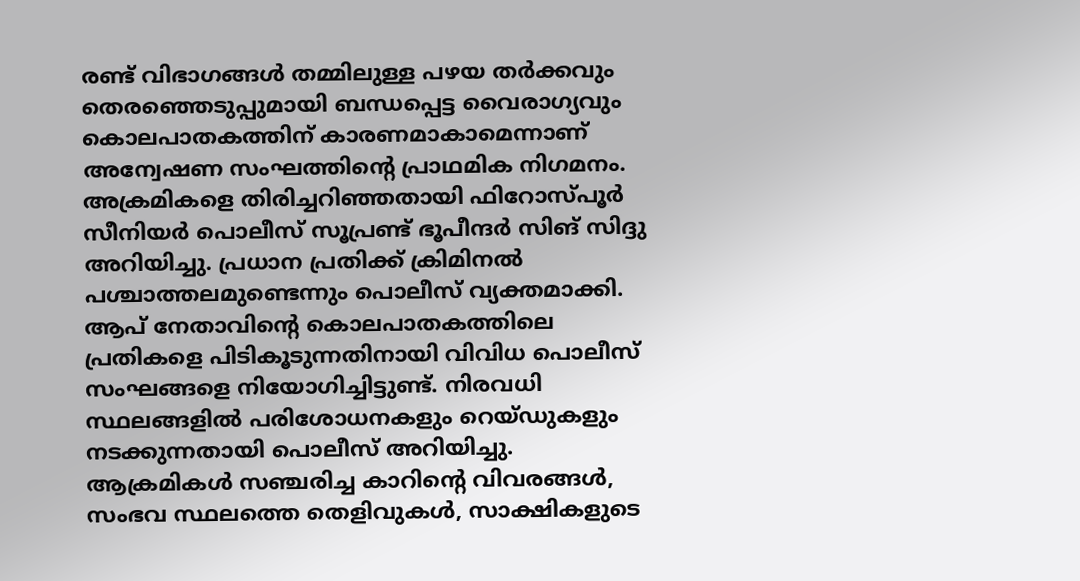രണ്ട് വിഭാഗങ്ങൾ തമ്മിലുള്ള പഴയ തർക്കവും തെരഞ്ഞെടുപ്പുമായി ബന്ധപ്പെട്ട വൈരാഗ്യവും കൊലപാതകത്തിന് കാരണമാകാമെന്നാണ് അന്വേഷണ സംഘത്തിന്റെ പ്രാഥമിക നിഗമനം. അക്രമികളെ തിരിച്ചറിഞ്ഞതായി ഫിറോസ്പൂർ സീനിയർ പൊലീസ് സൂപ്രണ്ട് ഭൂപീന്ദർ സിങ് സിദ്ദു അറിയിച്ചു. പ്രധാന പ്രതിക്ക് ക്രിമിനൽ പശ്ചാത്തലമുണ്ടെന്നും പൊലീസ് വ്യക്തമാക്കി.
ആപ് നേതാവിന്റെ കൊലപാതകത്തിലെ പ്രതികളെ പിടികൂടുന്നതിനായി വിവിധ പൊലീസ് സംഘങ്ങളെ നിയോഗിച്ചിട്ടുണ്ട്. നിരവധി സ്ഥലങ്ങളിൽ പരിശോധനകളും റെയ്ഡുകളും നടക്കുന്നതായി പൊലീസ് അറിയിച്ചു. ആക്രമികൾ സഞ്ചരിച്ച കാറിന്റെ വിവരങ്ങൾ, സംഭവ സ്ഥലത്തെ തെളിവുകൾ, സാക്ഷികളുടെ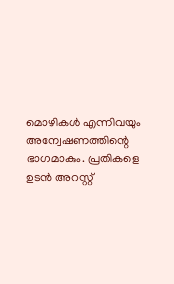മൊഴികൾ എന്നിവയും അന്വേഷണത്തിന്റെ ഭാഗമാകും. പ്രതികളെ ഉടൻ അറസ്റ്റ്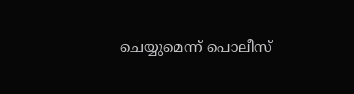ചെയ്യുമെന്ന് പൊലീസ്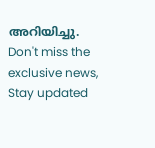അറിയിച്ചു.
Don't miss the exclusive news, Stay updated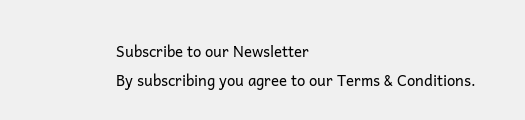Subscribe to our Newsletter
By subscribing you agree to our Terms & Conditions.